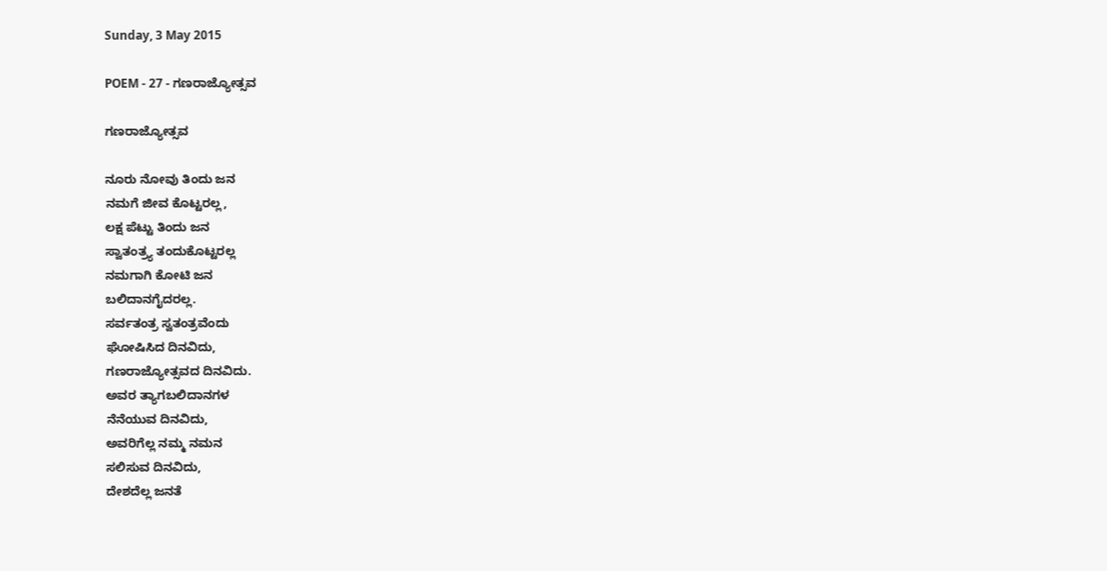Sunday, 3 May 2015

POEM - 27 - ಗಣರಾಜ್ಯೋತ್ಸವ

ಗಣರಾಜ್ಯೋತ್ಸವ

ನೂರು ನೋವು ತಿಂದು ಜನ
ನಮಗೆ ಜೀವ ಕೊಟ್ಟರಲ್ಲ,
ಲಕ್ಷ ಪೆಟ್ಟು ತಿಂದು ಜನ
ಸ್ವಾತಂತ್ರ್ಯ ತಂದುಕೊಟ್ಟರಲ್ಲ
ನಮಗಾಗಿ ಕೋಟಿ ಜನ
ಬಲಿದಾನಗೈದರಲ್ಲ.
ಸರ್ವತಂತ್ರ ಸ್ವತಂತ್ರವೆಂದು
ಘೋಷಿಸಿದ ದಿನವಿದು,
ಗಣರಾಜ್ಯೋತ್ಸವದ ದಿನವಿದು.
ಅವರ ತ್ಯಾಗಬಲಿದಾನಗಳ
ನೆನೆಯುವ ದಿನವಿದು,
ಅವರಿಗೆಲ್ಲ ನಮ್ಮ ನಮನ
ಸಲಿಸುವ ದಿನವಿದು,
ದೇಶದೆಲ್ಲ ಜನತೆ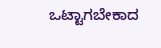ಒಟ್ಟಾಗಬೇಕಾದ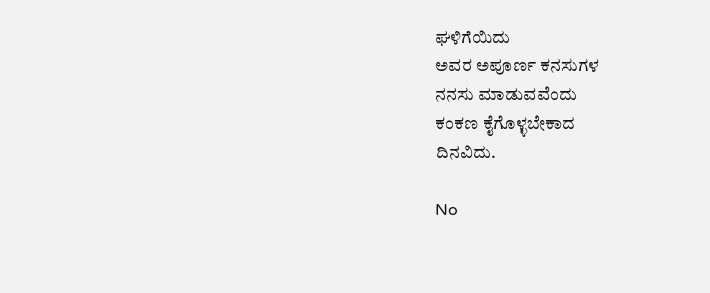ಘಳಿಗೆಯಿದು
ಅವರ ಅಪೂರ್ಣ ಕನಸುಗಳ
ನನಸು ಮಾಡುವವೆಂದು
ಕಂಕಣ ಕೈಗೊಳ್ಳಬೇಕಾದ
ದಿನವಿದು.

No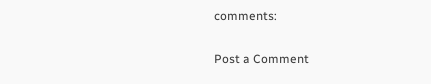comments:

Post a Comment